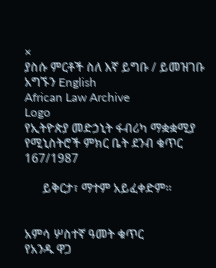×
ያስሱ ምርቶች ስለ እኛ ይግቡ / ይመዝገቡ አግኙን English
African Law Archive
Logo
የኢትዮጵያ መድኃኒት ፋብሪካ ማቋቋሚያ የሚኒስትሮች ምክር ቤት ደንብ ቁጥር 167/1987

      ይቅርታ፣ ማተም አይፈቀድም።


አምሳ ሦስተኛ ዓመት ቁጥር
የአንዱ ዋጋ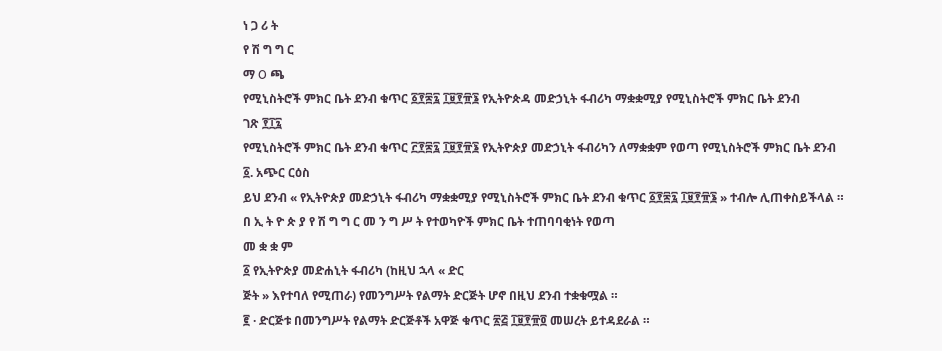ነ ጋ ሪ ት
የ ሽ ግ ግ ር
ማ O ጫ
የሚኒስትሮች ምክር ቤት ደንብ ቁጥር ፩፻፷፯ ፲፱፻፹፮ የኢትዮጵዳ መድኃኒት ፋብሪካ ማቋቋሚያ የሚኒስትሮች ምክር ቤት ደንብ
ገጽ ፻፲፯
የሚኒስትሮች ምክር ቤት ደንብ ቁጥር ፫፻፷፯ ፲፱፻፹፮ የኢትዮጵያ መድኃኒት ፋብሪካን ለማቋቋም የወጣ የሚኒስትሮች ምክር ቤት ደንብ
፩. አጭር ርዕስ
ይህ ደንብ « የኢትዮጵያ መድኃኒት ፋብሪካ ማቋቋሚያ የሚኒስትሮች ምክር ቤት ደንብ ቁጥር ፩፻፷፯ ፲፱፻፹፮ » ተብሎ ሊጠቀስይችላል ።
በ ኢ ት ዮ ጵ ያ የ ሽ ግ ግ ር መ ን ግ ሥ ት የተወካዮች ምክር ቤት ተጠባባቂነት የወጣ
መ ቋ ቋ ም
፩ የኢትዮጵያ መድሐኒት ፋብሪካ (ከዚህ ኋላ « ድር
ጅት » እየተባለ የሚጠራ) የመንግሥት የልማት ድርጅት ሆኖ በዚህ ደንብ ተቋቁሟል ።
፪ · ድርጅቱ በመንግሥት የልማት ድርጅቶች አዋጅ ቁጥር ፳፭ ፲፱፻፹፬ መሠረት ይተዳደራል ።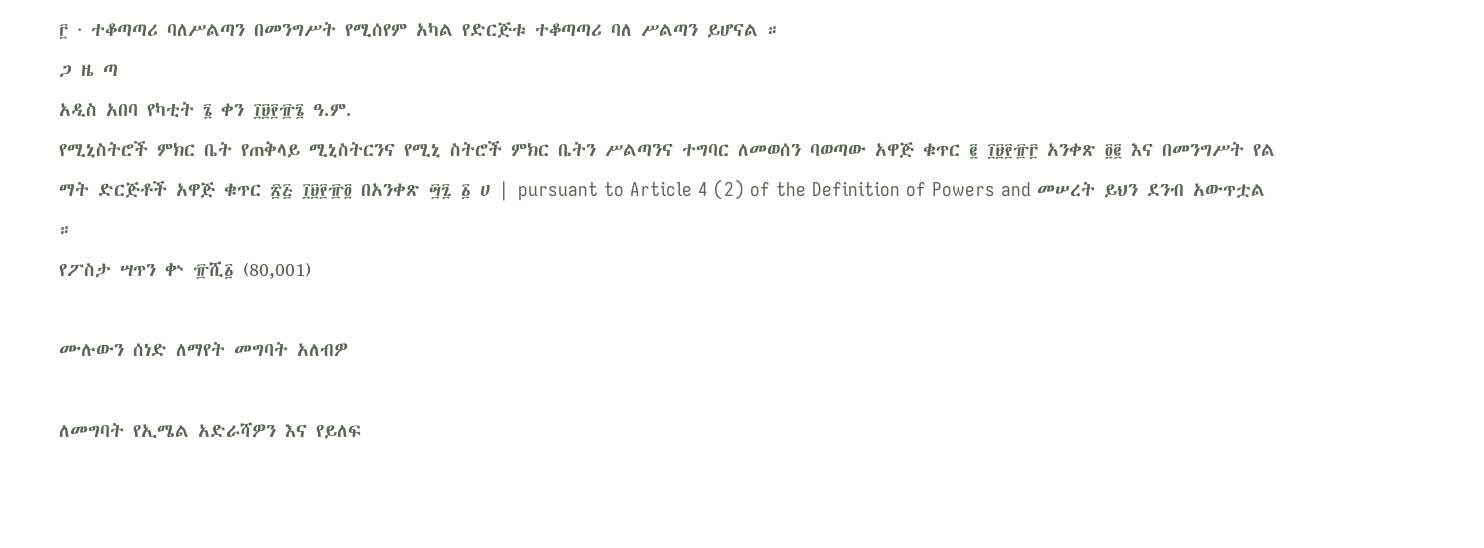፫ · ተቆጣጣሪ ባለሥልጣን በመንግሥት የሚሰየም አካል የድርጅቱ ተቆጣጣሪ ባለ ሥልጣን ይሆናል ።
ጋ ዜ ጣ
አዲስ አበባ የካቲት ፮ ቀን ፲፱፻፹፮ ዓ.ም.
የሚኒስትሮች ምክር ቤት የጠቅላይ ሚኒስትርንና የሚኒ ስትሮች ምክር ቤትን ሥልጣንና ተግባር ለመወሰን ባወጣው አዋጅ ቁጥር ፪ ፲፱፻፹፫ አንቀጽ ፬፪ እና በመንግሥት የል ማት ድርጅቶች አዋጅ ቁጥር ፳፭ ፲፱፻፹፬ በአንቀጽ ፵፯ ፩ ሀ | pursuant to Article 4 (2) of the Definition of Powers and መሠረት ይህን ደንብ አውጥቷል ።
የፖስታ ሣጥን ቍ ፹ሺ፩ (80,001)

ሙሉውን ሰነድ ለማየት መግባት አለብዎ

ለመግባት የኢሜል አድራሻዎን እና የይለፍ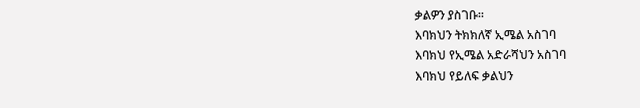ቃልዎን ያስገቡ።
እባክህን ትክክለኛ ኢሜል አስገባ
እባክህ የኢሜል አድራሻህን አስገባ
እባክህ የይለፍ ቃልህን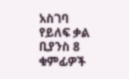አስገባ
የይለፍ ቃል ቢያንስ 8 ቁምፊዎች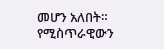መሆን አለበት።
የሚስጥራዊውን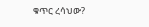ቁጥር ረሳህው?